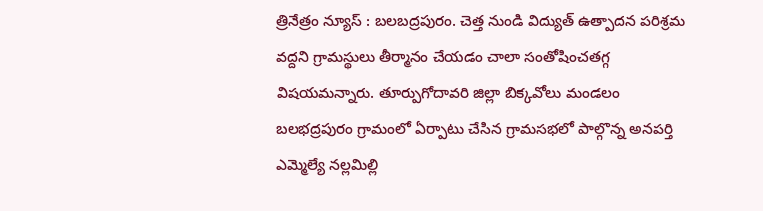త్రినేత్రం న్యూస్ : బలబద్రపురం. చెత్త నుండి విద్యుత్ ఉత్పాదన పరిశ్రమ వద్దని గ్రామస్థులు తీర్మానం చేయడం చాలా సంతోషించతగ్గ విషయమన్నారు. తూర్పుగోదావరి జిల్లా బిక్కవోలు మండలం బలభద్రపురం గ్రామంలో ఏర్పాటు చేసిన గ్రామసభలో పాల్గొన్న అనపర్తి ఎమ్మెల్యే నల్లమిల్లి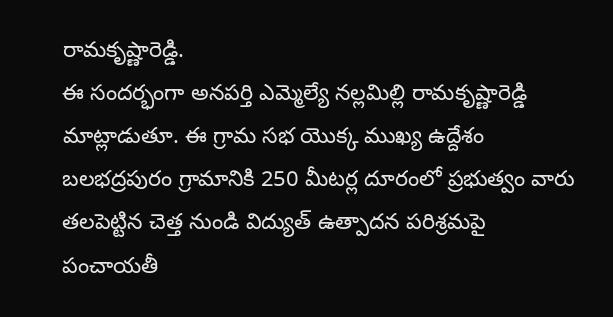రామకృష్ణారెడ్డి.
ఈ సందర్భంగా అనపర్తి ఎమ్మెల్యే నల్లమిల్లి రామకృష్ణారెడ్డి మాట్లాడుతూ. ఈ గ్రామ సభ యొక్క ముఖ్య ఉద్దేశం బలభద్రపురం గ్రామానికి 250 మీటర్ల దూరంలో ప్రభుత్వం వారు తలపెట్టిన చెత్త నుండి విద్యుత్ ఉత్పాదన పరిశ్రమపై పంచాయతీ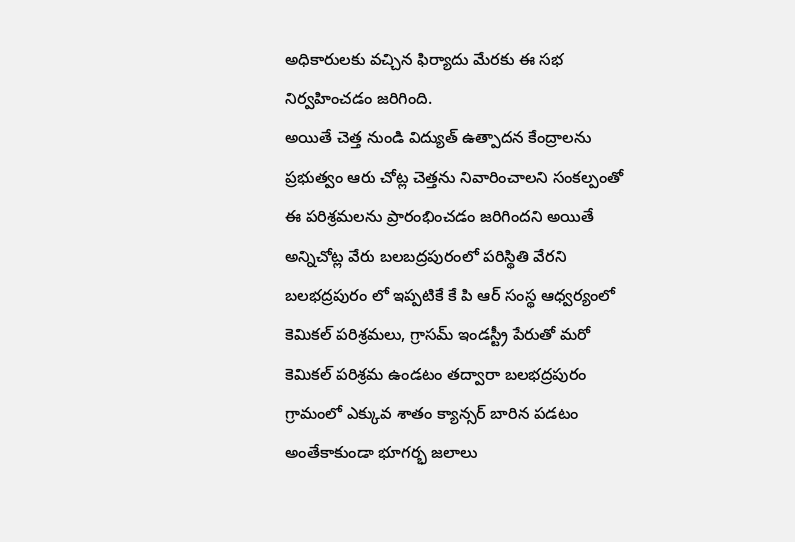అధికారులకు వచ్చిన ఫిర్యాదు మేరకు ఈ సభ నిర్వహించడం జరిగింది.
అయితే చెత్త నుండి విద్యుత్ ఉత్పాదన కేంద్రాలను ప్రభుత్వం ఆరు చోట్ల చెత్తను నివారించాలని సంకల్పంతో ఈ పరిశ్రమలను ప్రారంభించడం జరిగిందని అయితే అన్నిచోట్ల వేరు బలబద్రపురంలో పరిస్థితి వేరని బలభద్రపురం లో ఇప్పటికే కే పి ఆర్ సంస్థ ఆధ్వర్యంలో కెమికల్ పరిశ్రమలు, గ్రాసమ్ ఇండస్ట్రీ పేరుతో మరో కెమికల్ పరిశ్రమ ఉండటం తద్వారా బలభద్రపురం గ్రామంలో ఎక్కువ శాతం క్యాన్సర్ బారిన పడటం అంతేకాకుండా భూగర్భ జలాలు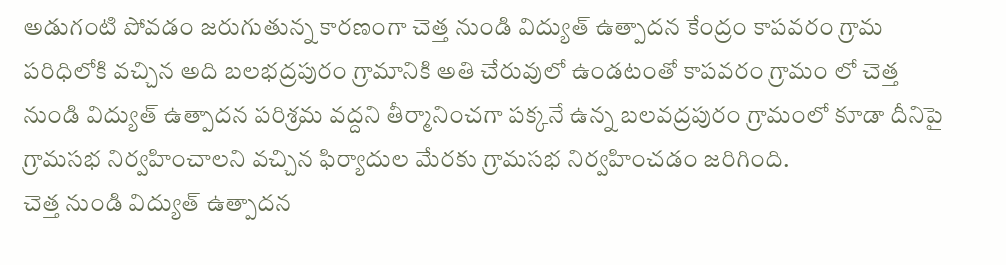అడుగంటి పోవడం జరుగుతున్న కారణంగా చెత్త నుండి విద్యుత్ ఉత్పాదన కేంద్రం కాపవరం గ్రామ పరిధిలోకి వచ్చిన అది బలభద్రపురం గ్రామానికి అతి చేరువులో ఉండటంతో కాపవరం గ్రామం లో చెత్త నుండి విద్యుత్ ఉత్పాదన పరిశ్రమ వద్దని తీర్మానించగా పక్కనే ఉన్న బలవద్రపురం గ్రామంలో కూడా దీనిపై గ్రామసభ నిర్వహించాలని వచ్చిన ఫిర్యాదుల మేరకు గ్రామసభ నిర్వహించడం జరిగింది.
చెత్త నుండి విద్యుత్ ఉత్పాదన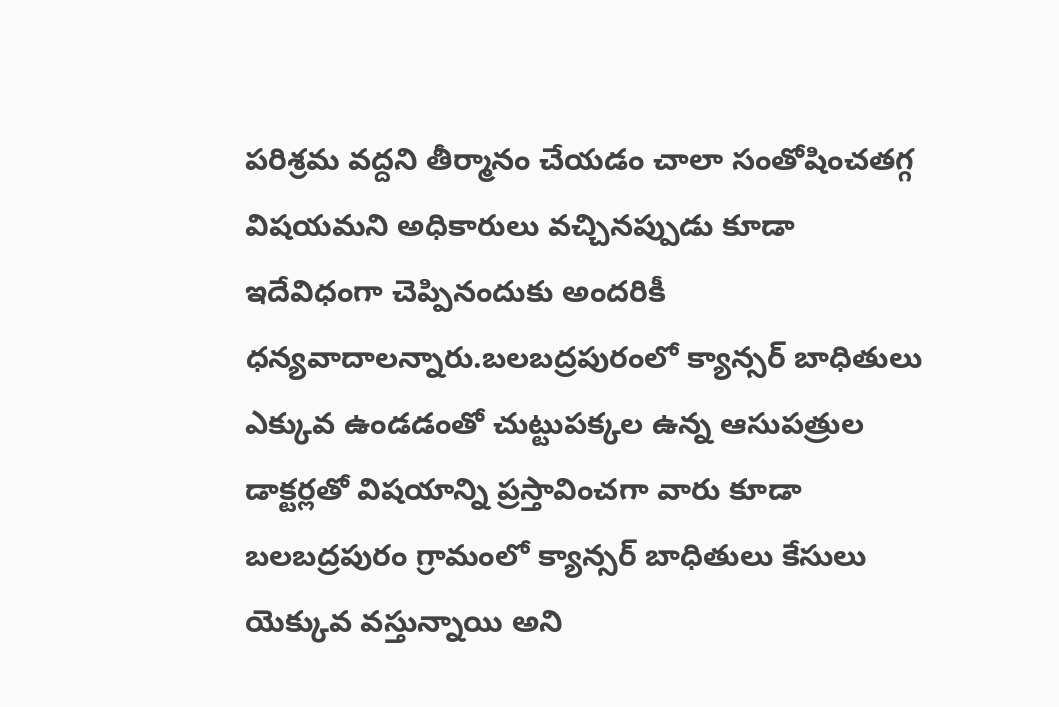పరిశ్రమ వద్దని తీర్మానం చేయడం చాలా సంతోషించతగ్గ విషయమని అధికారులు వచ్చినప్పుడు కూడా ఇదేవిధంగా చెప్పినందుకు అందరికీ ధన్యవాదాలన్నారు.బలబద్రపురంలో క్యాన్సర్ బాధితులు ఎక్కువ ఉండడంతో చుట్టుపక్కల ఉన్న ఆసుపత్రుల డాక్టర్లతో విషయాన్ని ప్రస్తావించగా వారు కూడా బలబద్రపురం గ్రామంలో క్యాన్సర్ బాధితులు కేసులు యెక్కువ వస్తున్నాయి అని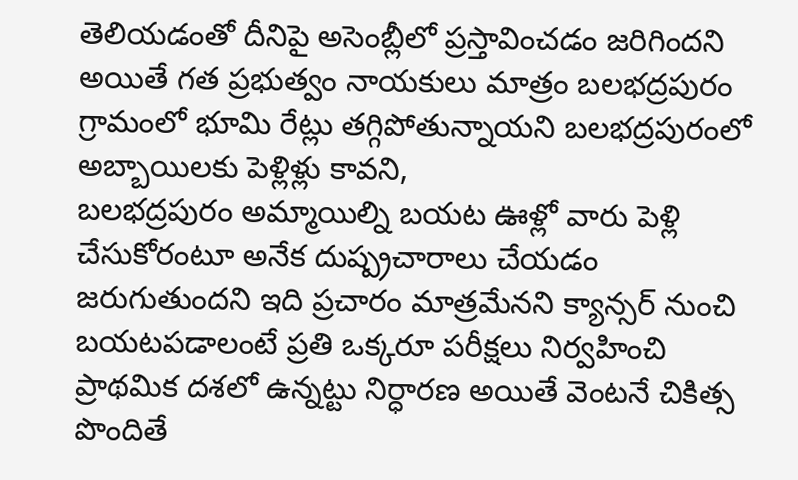తెలియడంతో దీనిపై అసెంబ్లీలో ప్రస్తావించడం జరిగిందని అయితే గత ప్రభుత్వం నాయకులు మాత్రం బలభద్రపురం గ్రామంలో భూమి రేట్లు తగ్గిపోతున్నాయని బలభద్రపురంలో అబ్బాయిలకు పెళ్లిళ్లు కావని,
బలభద్రపురం అమ్మాయిల్ని బయట ఊళ్లో వారు పెళ్లి చేసుకోరంటూ అనేక దుష్ప్రచారాలు చేయడం జరుగుతుందని ఇది ప్రచారం మాత్రమేనని క్యాన్సర్ నుంచి బయటపడాలంటే ప్రతి ఒక్కరూ పరీక్షలు నిర్వహించి ప్రాథమిక దశలో ఉన్నట్టు నిర్ధారణ అయితే వెంటనే చికిత్స పొందితే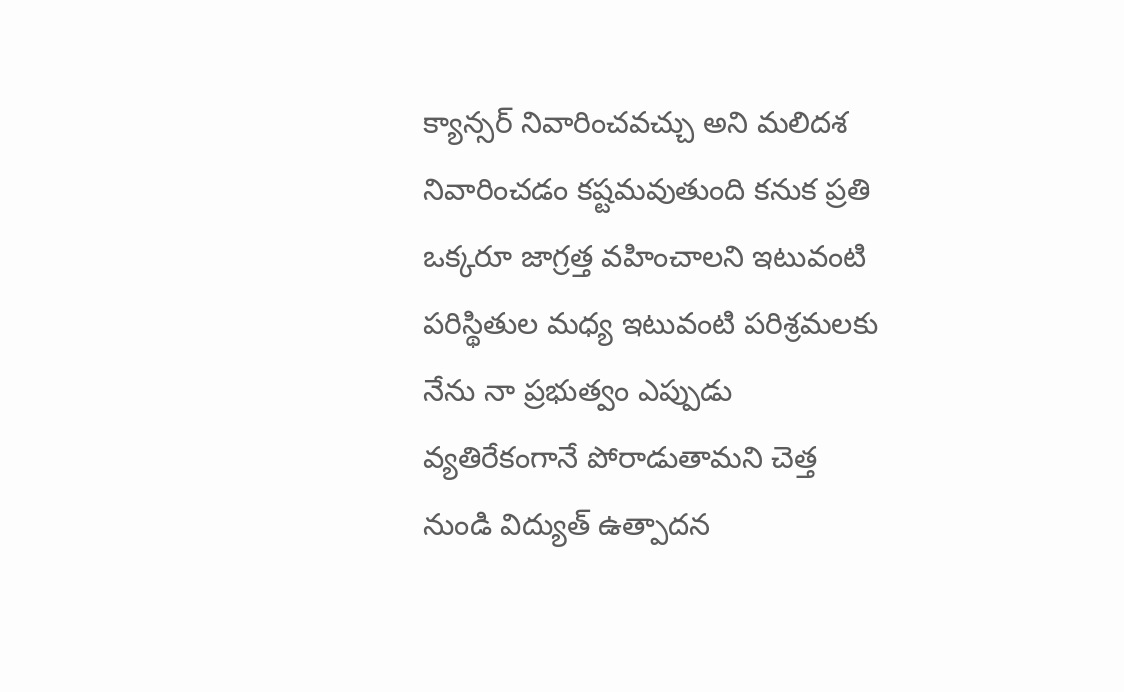క్యాన్సర్ నివారించవచ్చు అని మలిదశ నివారించడం కష్టమవుతుంది కనుక ప్రతి ఒక్కరూ జాగ్రత్త వహించాలని ఇటువంటి పరిస్థితుల మధ్య ఇటువంటి పరిశ్రమలకు నేను నా ప్రభుత్వం ఎప్పుడు వ్యతిరేకంగానే పోరాడుతామని చెత్త నుండి విద్యుత్ ఉత్పాదన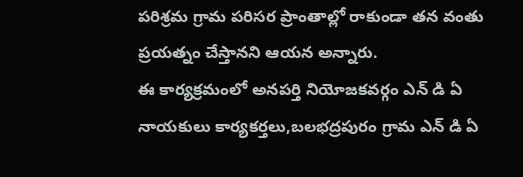పరిశ్రమ గ్రామ పరిసర ప్రాంతాల్లో రాకుండా తన వంతు ప్రయత్నం చేస్తానని ఆయన అన్నారు.
ఈ కార్యక్రమంలో అనపర్తి నియోజకవర్గం ఎన్ డి ఏ నాయకులు కార్యకర్తలు,బలభద్రపురం గ్రామ ఎన్ డి ఏ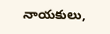నాయకులు,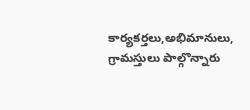కార్యకర్తలు,అభిమానులు, గ్రామస్తులు పాల్గొన్నారు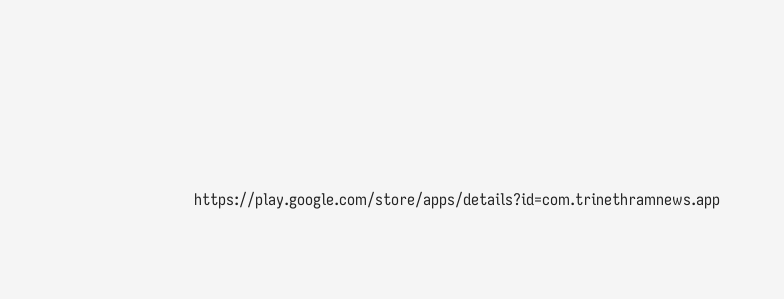https://play.google.com/store/apps/details?id=com.trinethramnews.app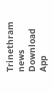Trinethram news
Download App